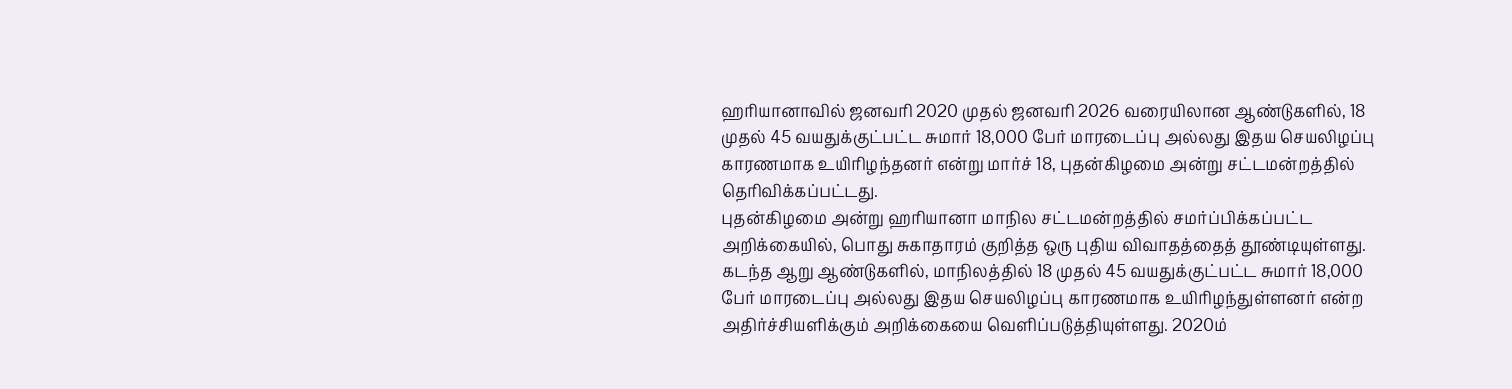ஹரியானாவில் ஜனவரி 2020 முதல் ஜனவரி 2026 வரையிலான ஆண்டுகளில், 18 முதல் 45 வயதுக்குட்பட்ட சுமார் 18,000 பேர் மாரடைப்பு அல்லது இதய செயலிழப்பு காரணமாக உயிரிழந்தனர் என்று மார்ச் 18, புதன்கிழமை அன்று சட்டமன்றத்தில் தெரிவிக்கப்பட்டது.
புதன்கிழமை அன்று ஹரியானா மாநில சட்டமன்றத்தில் சமர்ப்பிக்கப்பட்ட அறிக்கையில், பொது சுகாதாரம் குறித்த ஒரு புதிய விவாதத்தைத் தூண்டியுள்ளது. கடந்த ஆறு ஆண்டுகளில், மாநிலத்தில் 18 முதல் 45 வயதுக்குட்பட்ட சுமார் 18,000 பேர் மாரடைப்பு அல்லது இதய செயலிழப்பு காரணமாக உயிரிழந்துள்ளனர் என்ற அதிர்ச்சியளிக்கும் அறிக்கையை வெளிப்படுத்தியுள்ளது. 2020ம்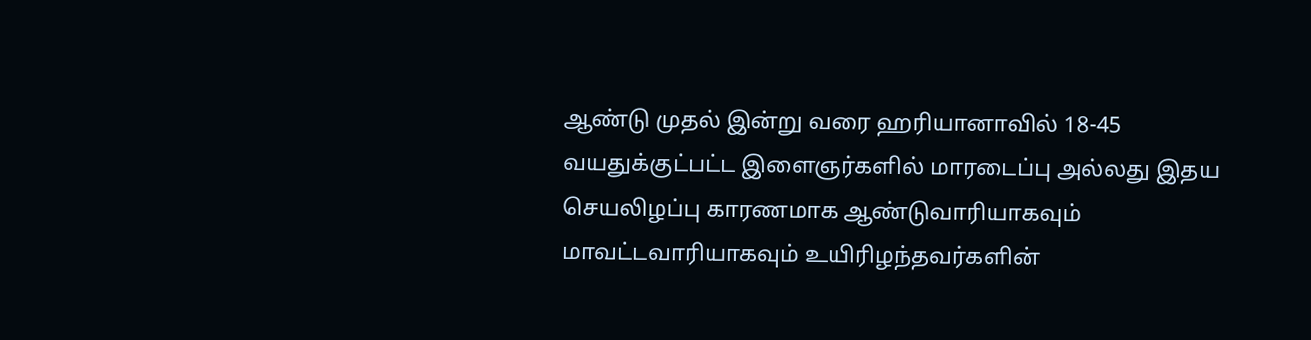ஆண்டு முதல் இன்று வரை ஹரியானாவில் 18-45 வயதுக்குட்பட்ட இளைஞர்களில் மாரடைப்பு அல்லது இதய செயலிழப்பு காரணமாக ஆண்டுவாரியாகவும் மாவட்டவாரியாகவும் உயிரிழந்தவர்களின்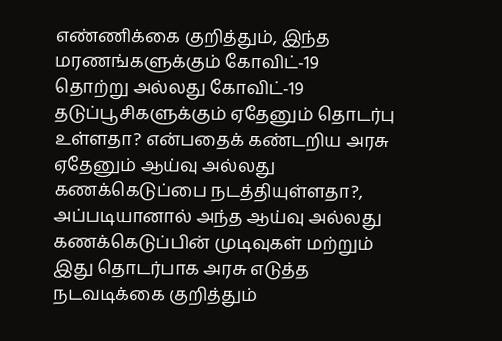எண்ணிக்கை குறித்தும், இந்த மரணங்களுக்கும் கோவிட்-19 தொற்று அல்லது கோவிட்-19 தடுப்பூசிகளுக்கும் ஏதேனும் தொடர்பு உள்ளதா? என்பதைக் கண்டறிய அரசு ஏதேனும் ஆய்வு அல்லது கணக்கெடுப்பை நடத்தியுள்ளதா?, அப்படியானால் அந்த ஆய்வு அல்லது கணக்கெடுப்பின் முடிவுகள் மற்றும் இது தொடர்பாக அரசு எடுத்த நடவடிக்கை குறித்தும்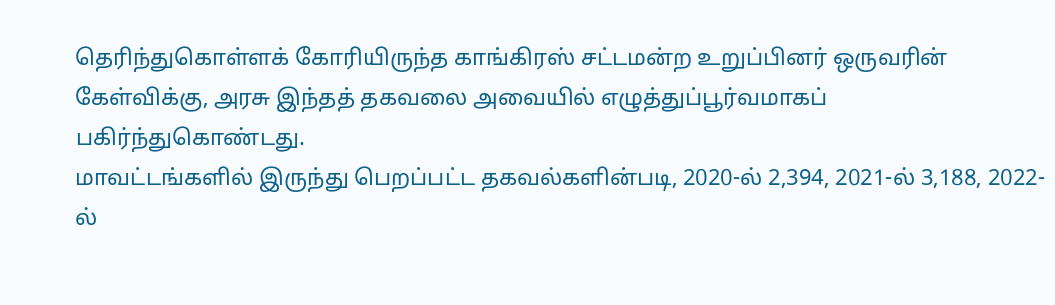தெரிந்துகொள்ளக் கோரியிருந்த காங்கிரஸ் சட்டமன்ற உறுப்பினர் ஒருவரின் கேள்விக்கு, அரசு இந்தத் தகவலை அவையில் எழுத்துப்பூர்வமாகப் பகிர்ந்துகொண்டது.
மாவட்டங்களில் இருந்து பெறப்பட்ட தகவல்களின்படி, 2020-ல் 2,394, 2021-ல் 3,188, 2022-ல்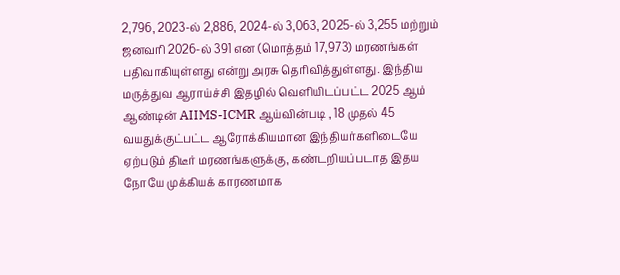2,796, 2023-ல் 2,886, 2024-ல் 3,063, 2025-ல் 3,255 மற்றும் ஜனவரி 2026-ல் 391 என (மொத்தம் 17,973) மரணங்கள் பதிவாகியுள்ளது என்று அரசு தெரிவித்துள்ளது. இந்திய மருத்துவ ஆராய்ச்சி இதழில் வெளியிடப்பட்ட 2025 ஆம் ஆண்டின் AIIMS-ICMR ஆய்வின்படி , 18 முதல் 45 வயதுக்குட்பட்ட ஆரோக்கியமான இந்தியர்களிடையே ஏற்படும் திடீர் மரணங்களுக்கு, கண்டறியப்படாத இதய நோயே முக்கியக் காரணமாக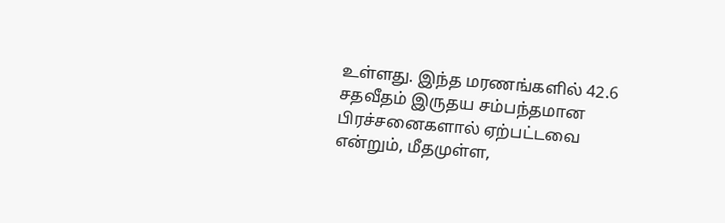உள்ளது. இந்த மரணங்களில் 42.6 சதவீதம் இருதய சம்பந்தமான பிரச்சனைகளால் ஏற்பட்டவை என்றும், மீதமுள்ள,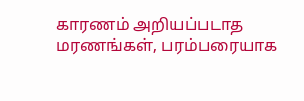காரணம் அறியப்படாத மரணங்கள், பரம்பரையாக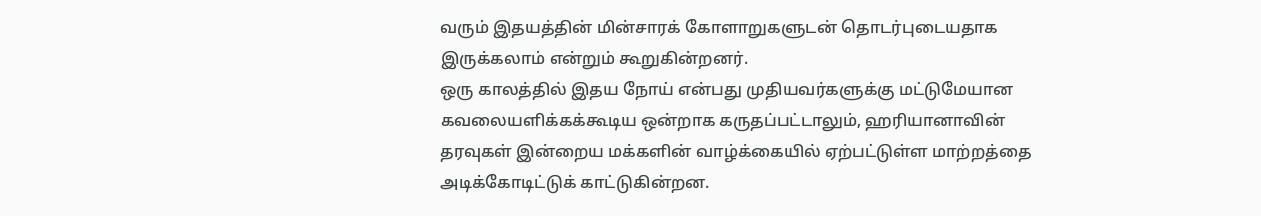வரும் இதயத்தின் மின்சாரக் கோளாறுகளுடன் தொடர்புடையதாக இருக்கலாம் என்றும் கூறுகின்றனர்.
ஒரு காலத்தில் இதய நோய் என்பது முதியவர்களுக்கு மட்டுமேயான கவலையளிக்கக்கூடிய ஒன்றாக கருதப்பட்டாலும், ஹரியானாவின் தரவுகள் இன்றைய மக்களின் வாழ்க்கையில் ஏற்பட்டுள்ள மாற்றத்தை அடிக்கோடிட்டுக் காட்டுகின்றன.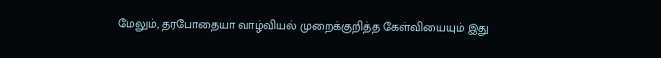மேலும், தரபோதையா வாழ்வியல் முறைக்குறித்த கேள்வியையும் இது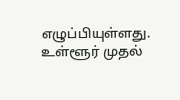எழுப்பியுள்ளது.
உள்ளூர் முதல்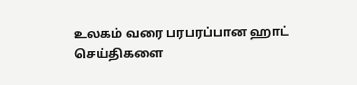உலகம் வரை பரபரப்பான ஹாட் செய்திகளை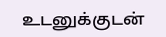உடனுக்குடன்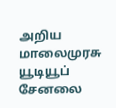அறிய மாலைமுரசு யூடியூப் சேனலை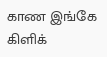காண இங்கே கிளிக்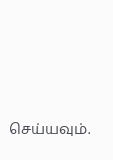செய்யவும்.